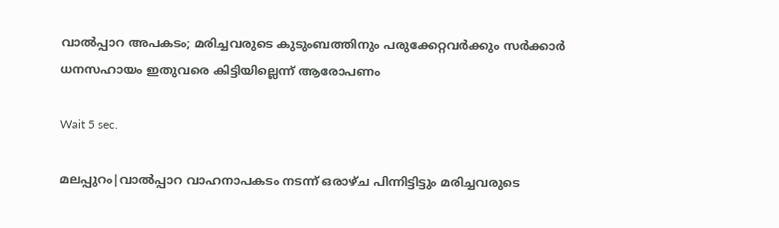വാല്‍പ്പാറ അപകടം; മരിച്ചവരുടെ കുടുംബത്തിനും പരുക്കേറ്റവര്‍ക്കും സര്‍ക്കാര്‍ ധനസഹായം ഇതുവരെ കിട്ടിയില്ലെന്ന് ആരോപണം

Wait 5 sec.

മലപ്പുറം|വാല്‍പ്പാറ വാഹനാപകടം നടന്ന് ഒരാഴ്ച പിന്നിട്ടിട്ടും മരിച്ചവരുടെ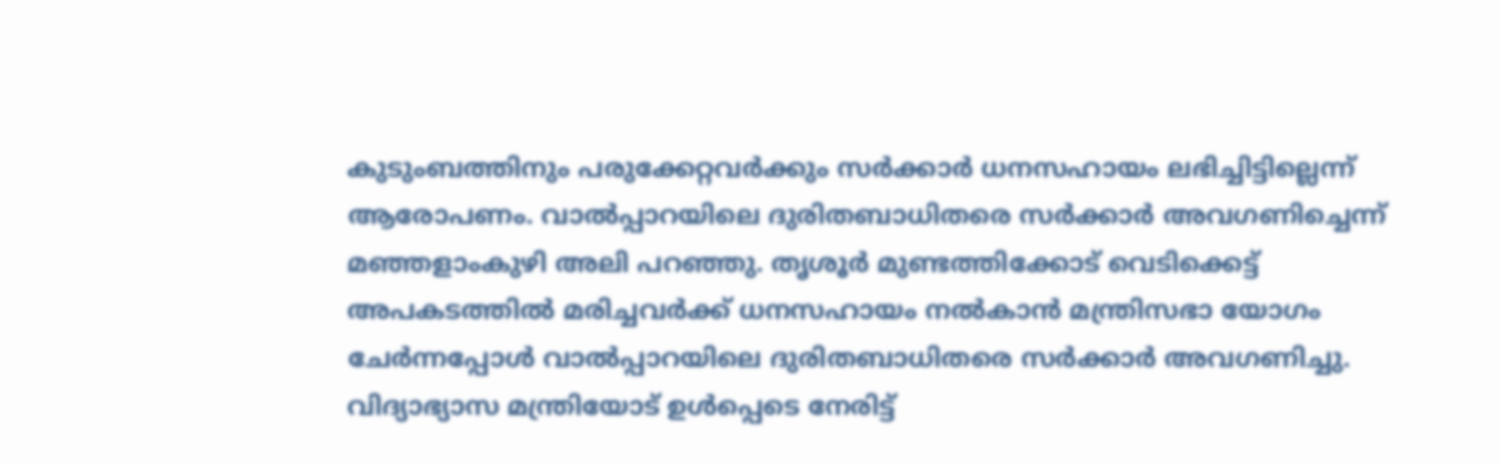കുടുംബത്തിനും പരുക്കേറ്റവര്‍ക്കും സര്‍ക്കാര്‍ ധനസഹായം ലഭിച്ചിട്ടില്ലെന്ന് ആരോപണം. വാല്‍പ്പാറയിലെ ദുരിതബാധിതരെ സര്‍ക്കാര്‍ അവഗണിച്ചെന്ന് മഞ്ഞളാംകുഴി അലി പറഞ്ഞു. തൃശൂര്‍ മുണ്ടത്തിക്കോട് വെടിക്കെട്ട് അപകടത്തില്‍ മരിച്ചവര്‍ക്ക് ധനസഹായം നല്‍കാന്‍ മന്ത്രിസഭാ യോഗം ചേര്‍ന്നപ്പോള്‍ വാല്‍പ്പാറയിലെ ദുരിതബാധിതരെ സര്‍ക്കാര്‍ അവഗണിച്ചു. വിദ്യാഭ്യാസ മന്ത്രിയോട് ഉള്‍പ്പെടെ നേരിട്ട്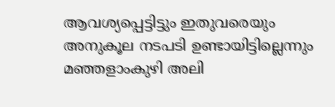ആവശ്യപ്പെട്ടിട്ടും ഇതുവരെയും അനുകൂല നടപടി ഉണ്ടായിട്ടില്ലെന്നും മഞ്ഞളാംകുഴി അലി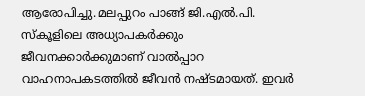ആരോപിച്ചു.മലപ്പുറം പാങ്ങ് ജി.എല്‍.പി. സ്‌കൂളിലെ അധ്യാപകര്‍ക്കും ജീവനക്കാര്‍ക്കുമാണ് വാല്‍പ്പാറ വാഹനാപകടത്തില്‍ ജീവന്‍ നഷ്ടമായത്. ഇവര്‍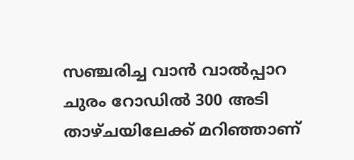സഞ്ചരിച്ച വാന്‍ വാല്‍പ്പാറ ചുരം റോഡില്‍ 300 അടി താഴ്ചയിലേക്ക് മറിഞ്ഞാണ്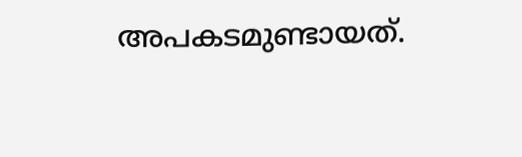അപകടമുണ്ടായത്.